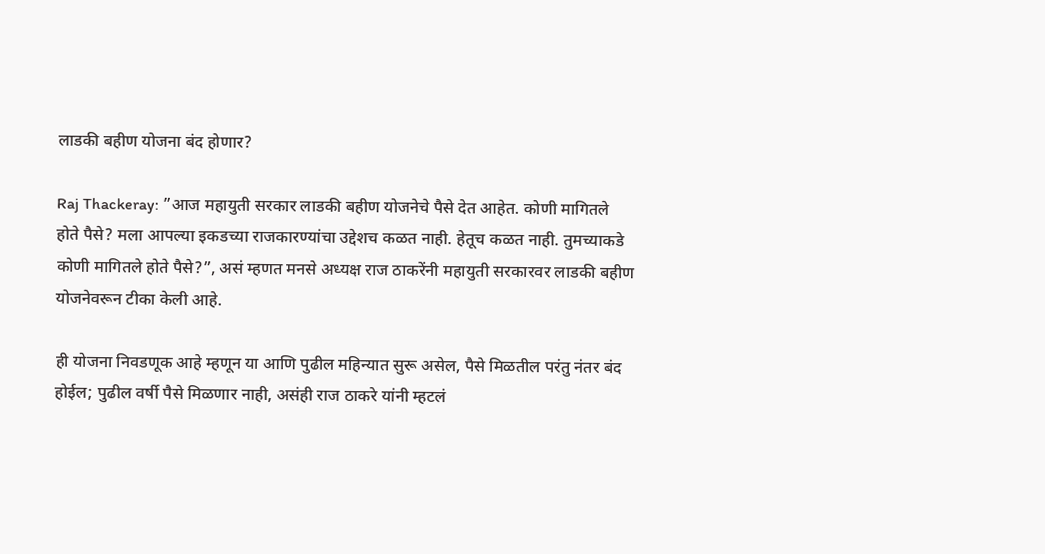लाडकी बहीण योजना बंद होणार?

Raj Thackeray: ”आज महायुती सरकार लाडकी बहीण योजनेचे पैसे देत आहेत. कोणी मागितले होते पैसे? मला आपल्या इकडच्या राजकारण्यांचा उद्देशच कळत नाही. हेतूच कळत नाही. तुमच्याकडे कोणी मागितले होते पैसे?”, असं म्हणत मनसे अध्यक्ष राज ठाकरेंनी महायुती सरकारवर लाडकी बहीण योजनेवरून टीका केली आहे.

ही योजना निवडणूक आहे म्हणून या आणि पुढील महिन्यात सुरू असेल, पैसे मिळतील परंतु नंतर बंद होईल; पुढील वर्षी पैसे मिळणार नाही, असंही राज ठाकरे यांनी म्हटलं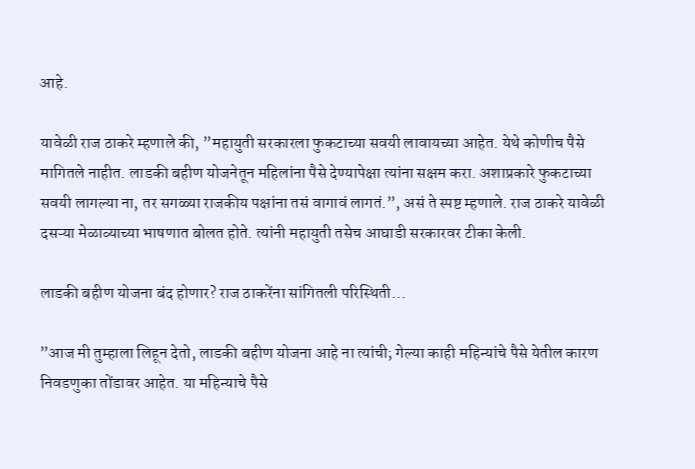आहे.

यावेळी राज ठाकरे म्हणाले की, ”महायुती सरकारला फुकटाच्या सवयी लावायच्या आहेत. येथे कोणीच पैसे मागितले नाहीत. लाडकी बहीण योजनेतून महिलांना पैसे देण्यापेक्षा त्यांना सक्षम करा. अशाप्रकारे फुकटाच्या सवयी लागल्या ना, तर सगळ्या राजकीय पक्षांना तसं वागावं लागतं.”, असं ते स्पष्ट म्हणाले. राज ठाकरे यावेळी दसऱ्या मेळाव्याच्या भाषणात बोलत होते. त्यांनी महायुती तसेच आघाडी सरकारवर टीका केली.

लाडकी बहीण योजना बंद होणार? राज ठाकरेंना सांगितली परिस्थिती…

”आज मी तुम्हाला लिहून देतो, लाडकी बहीण योजना आहे ना त्यांची; गेल्या काही महिन्यांचे पैसे येतील कारण निवडणुका तोंडावर आहेत. या महिन्याचे पैसे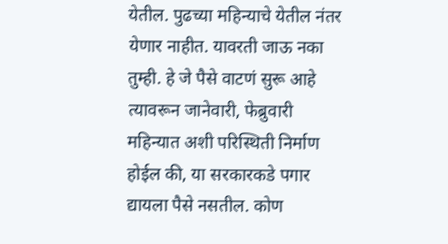येतील. पुढच्या महिन्याचे येतील नंतर येणार नाहीत. यावरती जाऊ नका तुम्ही. हे जे पैसे वाटणं सुरू आहे त्यावरून जानेवारी, फेब्रुवारी महिन्यात अशी परिस्थिती निर्माण होईल की, या सरकारकडे पगार द्यायला पैसे नसतील. कोण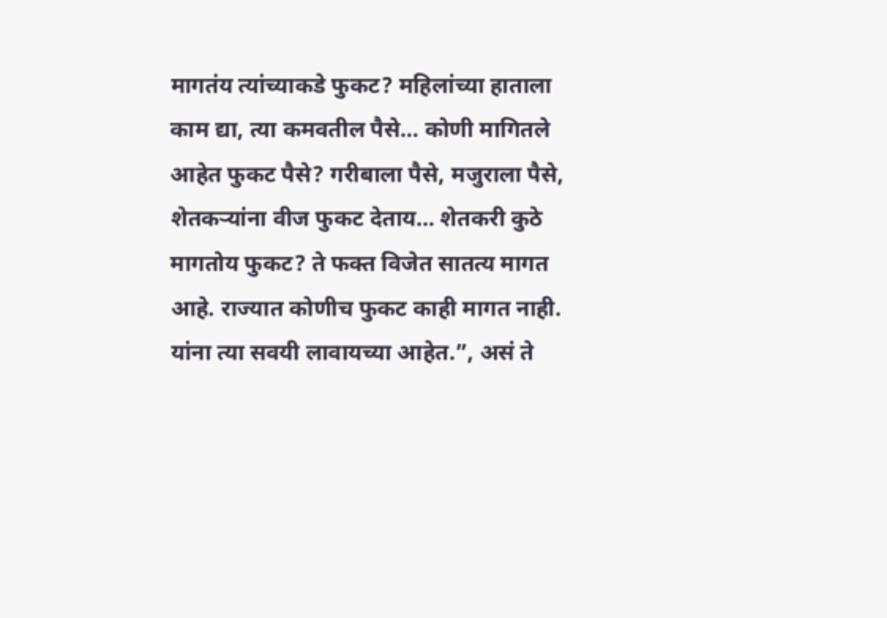मागतंय त्यांच्याकडे फुकट? महिलांच्या हाताला काम द्या, त्या कमवतील पैसे… कोणी मागितले आहेत फुकट पैसे? गरीबाला पैसे, मजुराला पैसे, शेतकऱ्यांना वीज फुकट देताय… शेतकरी कुठे मागतोय फुकट? ते फक्त विजेत सातत्य मागत आहे. राज्यात कोणीच फुकट काही मागत नाही. यांना त्या सवयी लावायच्या आहेत.”, असं ते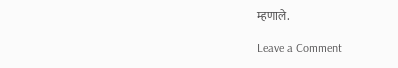म्हणाले.

Leave a Comment